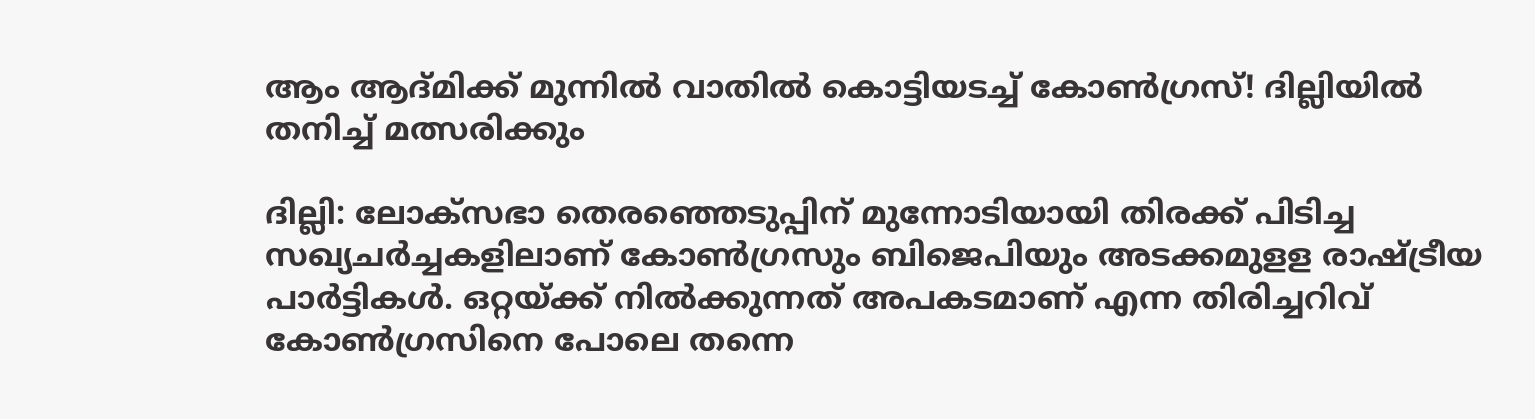ആം ആദ്മിക്ക് മുന്നിൽ വാതിൽ കൊട്ടിയടച്ച് കോൺഗ്രസ്! ദില്ലിയിൽ തനിച്ച് മത്സരിക്കും

ദില്ലി: ലോക്‌സഭാ തെരഞ്ഞെടുപ്പിന് മുന്നോടിയായി തിരക്ക് പിടിച്ച സഖ്യചര്‍ച്ചകളിലാണ് കോണ്‍ഗ്രസും ബിജെപിയും അടക്കമുളള രാഷ്ട്രീയ പാര്‍ട്ടികള്‍. ഒറ്റയ്ക്ക് നില്‍ക്കുന്നത് അപകടമാണ് എന്ന തിരിച്ചറിവ് കോണ്‍ഗ്രസിനെ പോലെ തന്നെ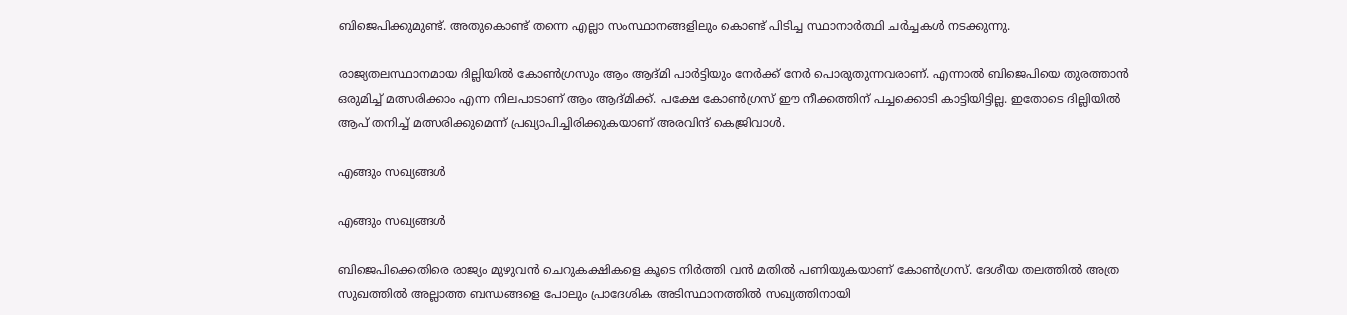ബിജെപിക്കുമുണ്ട്. അതുകൊണ്ട് തന്നെ എല്ലാ സംസ്ഥാനങ്ങളിലും കൊണ്ട് പിടിച്ച സ്ഥാനാര്‍ത്ഥി ചര്‍ച്ചകള്‍ നടക്കുന്നു.

രാജ്യതലസ്ഥാനമായ ദില്ലിയില്‍ കോണ്‍ഗ്രസും ആം ആദ്മി പാര്‍ട്ടിയും നേര്‍ക്ക് നേര്‍ പൊരുതുന്നവരാണ്. എന്നാല്‍ ബിജെപിയെ തുരത്താന്‍ ഒരുമിച്ച് മത്സരിക്കാം എന്ന നിലപാടാണ് ആം ആദ്മിക്ക്. പക്ഷേ കോണ്‍ഗ്രസ് ഈ നീക്കത്തിന് പച്ചക്കൊടി കാട്ടിയിട്ടില്ല. ഇതോടെ ദില്ലിയില്‍ ആപ് തനിച്ച് മത്സരിക്കുമെന്ന് പ്രഖ്യാപിച്ചിരിക്കുകയാണ് അരവിന്ദ് കെജ്രിവാള്‍.

എങ്ങും സഖ്യങ്ങൾ

എങ്ങും സഖ്യങ്ങൾ

ബിജെപിക്കെതിരെ രാജ്യം മുഴുവന്‍ ചെറുകക്ഷികളെ കൂടെ നിര്‍ത്തി വന്‍ മതില്‍ പണിയുകയാണ് കോണ്‍ഗ്രസ്. ദേശീയ തലത്തില്‍ അത്ര സുഖത്തില്‍ അല്ലാത്ത ബന്ധങ്ങളെ പോലും പ്രാദേശിക അടിസ്ഥാനത്തില്‍ സഖ്യത്തിനായി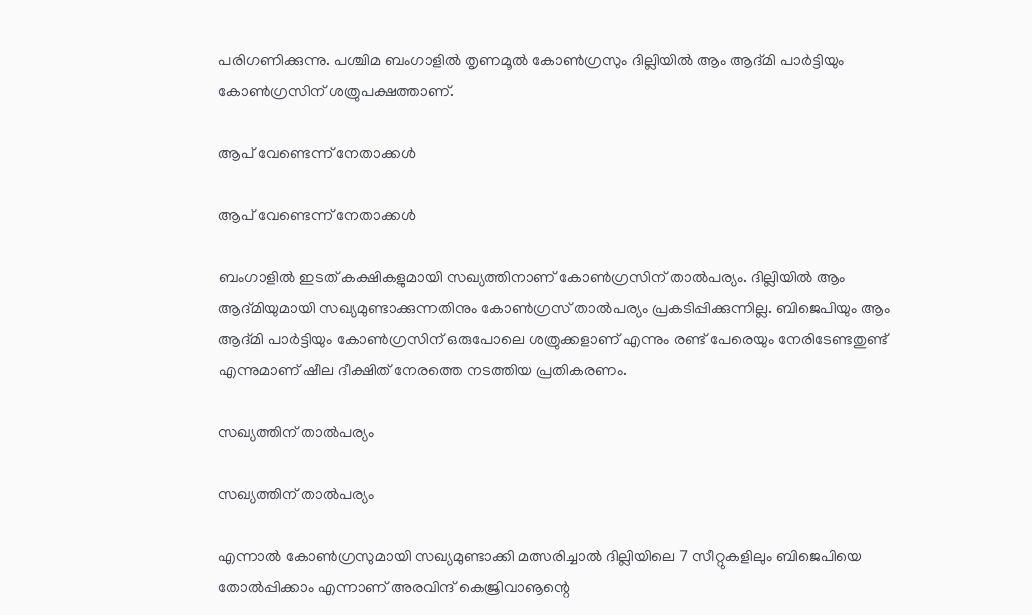പരിഗണിക്കുന്നു. പശ്ചിമ ബംഗാളില്‍ തൃണമൂല്‍ കോണ്‍ഗ്രസും ദില്ലിയില്‍ ആം ആദ്മി പാര്‍ട്ടിയും കോണ്‍ഗ്രസിന് ശത്രുപക്ഷത്താണ്.

ആപ് വേണ്ടെന്ന് നേതാക്കൾ

ആപ് വേണ്ടെന്ന് നേതാക്കൾ

ബംഗാളില്‍ ഇടത് കക്ഷികളുമായി സഖ്യത്തിനാണ് കോണ്‍ഗ്രസിന് താല്‍പര്യം. ദില്ലിയില്‍ ആം ആദ്മിയുമായി സഖ്യമുണ്ടാക്കുന്നതിനും കോണ്‍ഗ്രസ് താല്‍പര്യം പ്രകടിപ്പിക്കുന്നില്ല. ബിജെപിയും ആം ആദ്മി പാര്‍ട്ടിയും കോണ്‍ഗ്രസിന് ഒരുപോലെ ശത്രുക്കളാണ് എന്നും രണ്ട് പേരെയും നേരിടേണ്ടതുണ്ട് എന്നുമാണ് ഷീല ദീക്ഷിത് നേരത്തെ നടത്തിയ പ്രതികരണം.

സഖ്യത്തിന് താൽപര്യം

സഖ്യത്തിന് താൽപര്യം

എന്നാല്‍ കോണ്‍ഗ്രസുമായി സഖ്യമുണ്ടാക്കി മത്സരിച്ചാല്‍ ദില്ലിയിലെ 7 സീറ്റുകളിലും ബിജെപിയെ തോല്‍പ്പിക്കാം എന്നാണ് അരവിന്ദ് കെജ്രിവാൡന്റെ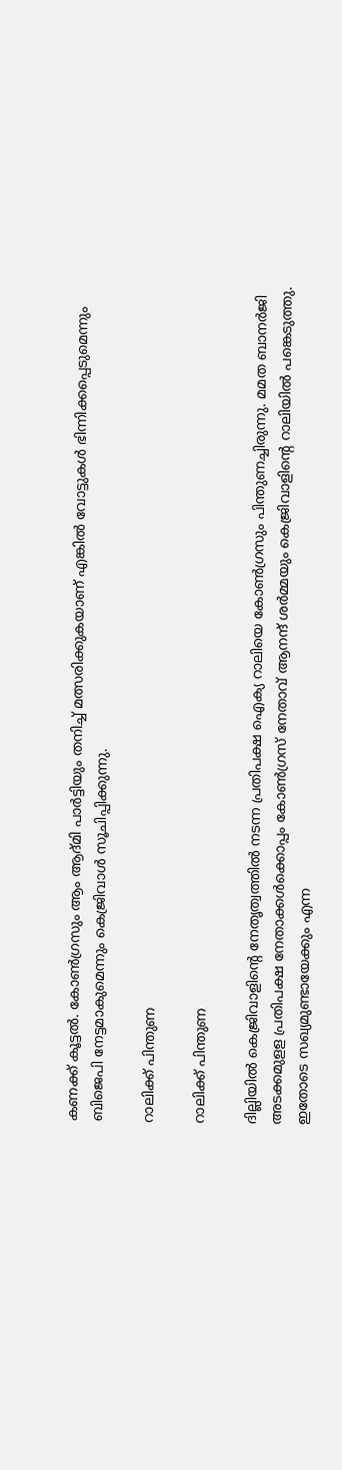കണക്ക് കൂട്ടല്‍. കോണ്‍ഗ്രസും ആം ആദ്മി പാര്‍ട്ടിയും തനിച്ച് മത്സരിക്കുകയാണ് എങ്കില്‍ വോട്ടുകള്‍ ഭിന്നിക്കപ്പെടുമെന്നും ബിജെപി നേട്ടമാകുമെന്നും കെജ്രിവാള്‍ സൂചിപ്പിക്കുന്നു.

റാലിക്ക് പിന്തുണ

റാലിക്ക് പിന്തുണ

ദില്ലിയില്‍ കെജ്രിവാളിന്റെ നേതൃത്വത്തില്‍ നടന്ന പ്രതിപക്ഷ ഐക്യ റാലിയെ കോണ്‍ഗ്രസും പിന്തുണച്ചിരുന്നു. മമത ബാനര്‍ജി അടക്കമുളള പ്രതിപക്ഷ നേതാക്കള്‍ക്കൊപ്പം കോണ്‍ഗ്രസ് നേതാവ് ആനന്ദ് ശര്‍മ്മയും കെജ്രിവാളിന്റെ റാലിയില്‍ പങ്കെടുത്തു. ഇതോടെ സഖ്യമുണ്ടായേക്കും എന്ന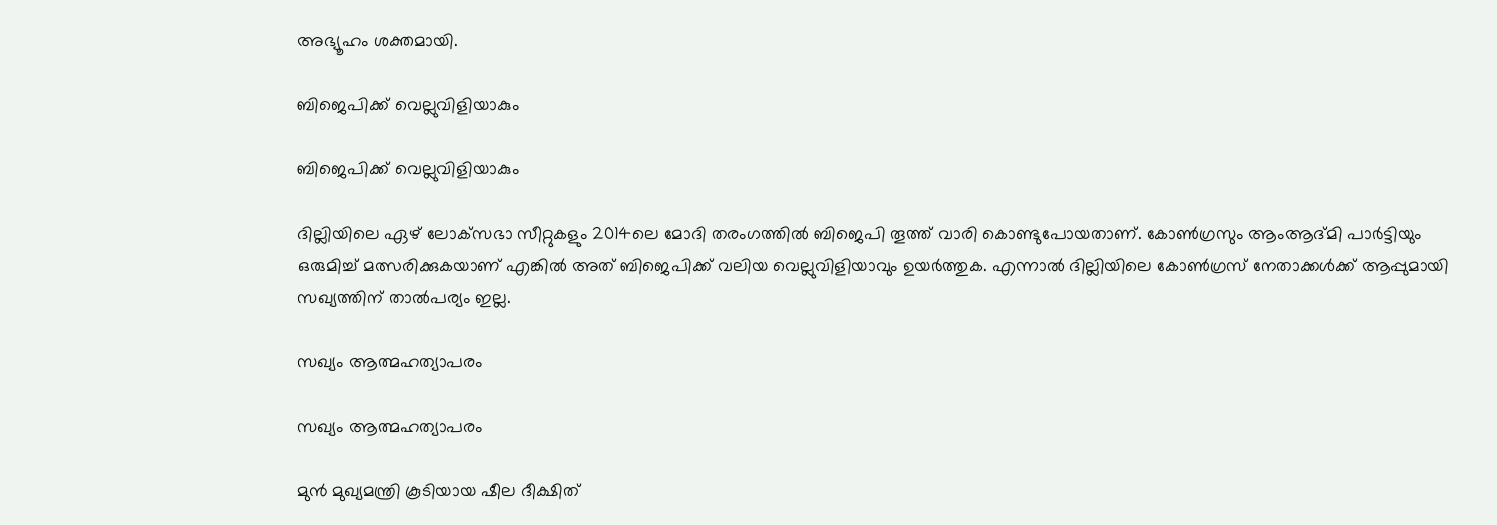അഭ്യൂഹം ശക്തമായി.

ബിജെപിക്ക് വെല്ലുവിളിയാകും

ബിജെപിക്ക് വെല്ലുവിളിയാകും

ദില്ലിയിലെ ഏഴ് ലോക്‌സഭാ സീറ്റുകളും 2014ലെ മോദി തരംഗത്തില്‍ ബിജെപി തൂത്ത് വാരി കൊണ്ടുപോയതാണ്. കോണ്‍ഗ്രസും ആംആദ്മി പാര്‍ട്ടിയും ഒരുമിച്ച് മത്സരിക്കുകയാണ് എങ്കില്‍ അത് ബിജെപിക്ക് വലിയ വെല്ലുവിളിയാവും ഉയര്‍ത്തുക. എന്നാല്‍ ദില്ലിയിലെ കോണ്‍ഗ്രസ് നേതാക്കള്‍ക്ക് ആപ്പുമായി സഖ്യത്തിന് താല്‍പര്യം ഇല്ല.

സഖ്യം ആത്മഹത്യാപരം

സഖ്യം ആത്മഹത്യാപരം

മുന്‍ മുഖ്യമന്ത്രി കൂടിയായ ഷീല ദീക്ഷിത്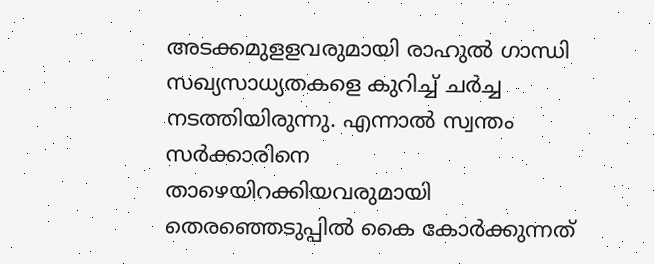അടക്കമുളളവരുമായി രാഹുല്‍ ഗാന്ധി സഖ്യസാധ്യതകളെ കുറിച്ച് ചര്‍ച്ച നടത്തിയിരുന്നു. എന്നാല്‍ സ്വന്തം സര്‍ക്കാരിനെ താഴെയിറക്കിയവരുമായി തെരഞ്ഞെടുപ്പില്‍ കൈ കോര്‍ക്കുന്നത്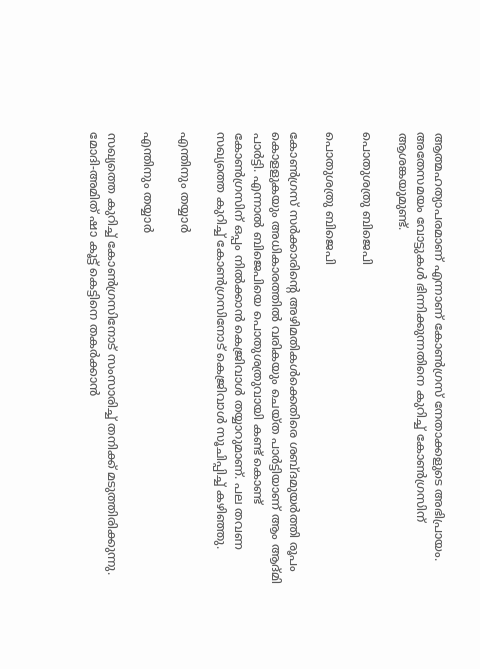ആത്മഹത്യാപരമാണ് എന്നാണ് കോണ്‍ഗ്രസ് നേതാക്കളുടെ അഭിപ്രായം. അതേസമയം വോട്ടുകള്‍ ഭിന്നിക്കുന്നതിനെ കുറിച്ച് കോണ്‍ഗ്രസിന് ആശങ്കയുമുണ്ട്.

പൊതുശത്രു ബിജെപി

പൊതുശത്രു ബിജെപി

കോണ്‍ഗ്രസ് സര്‍ക്കാരിന്റെ അഴിമതികള്‍ക്കെതിരെ ശബ്ദമുയര്‍ത്തി രൂപം കൊളളുകയും അധികാരത്തില്‍ വരികയും ചെയ്ത പാര്‍ട്ടിയാണ് ആം ആദ്മി പാര്‍ട്ടി. എന്നാല്‍ ബിജെപിയെ പൊതുശത്രുവായി കണ്ട് കൊണ്ട് കോണ്‍ഗ്രസിന് ഒപ്പം നില്‍ക്കാന്‍ കെജ്രിവാള്‍ തയ്യാറുമാണ്. പല തവണ സഖ്യത്തെ കുറിച്ച് കോണ്‍ഗ്രസിനോട് കെജ്രിവാള്‍ സൂചിപ്പിച്ച് കഴിഞ്ഞു.

എന്തിനും തയ്യാർ

എന്തിനും തയ്യാർ

സഖ്യത്തെ കുറിച്ച് കോണ്‍ഗ്രസിനോട് സംസാരിച്ച് തനിക്ക് മടുത്തിരിക്കുന്നു. മോദി-അമിത് ഷാ കൂട്ട് കെട്ടിനെ തകര്‍ക്കാന്‍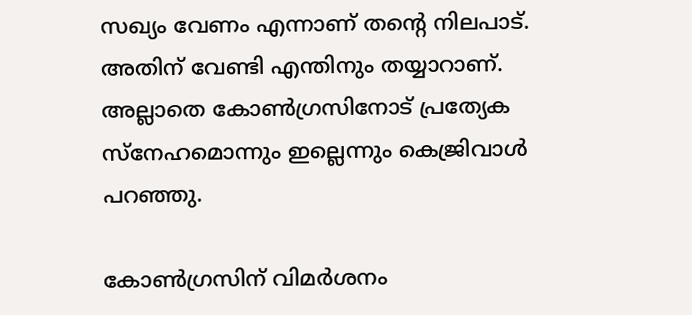സഖ്യം വേണം എന്നാണ് തന്റെ നിലപാട്. അതിന് വേണ്ടി എന്തിനും തയ്യാറാണ്. അല്ലാതെ കോണ്‍ഗ്രസിനോട് പ്രത്യേക സ്‌നേഹമൊന്നും ഇല്ലെന്നും കെജ്രിവാള്‍ പറഞ്ഞു.

കോൺഗ്രസിന് വിമർശനം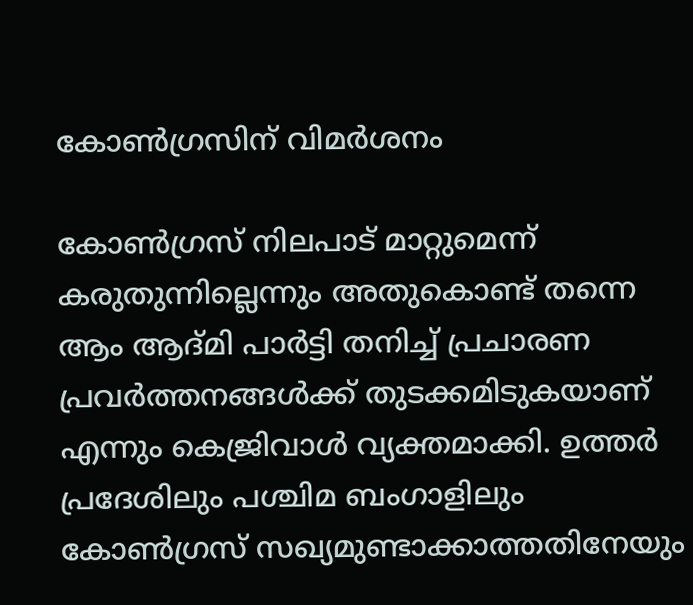കോൺഗ്രസിന് വിമർശനം

കോണ്‍ഗ്രസ് നിലപാട് മാറ്റുമെന്ന് കരുതുന്നില്ലെന്നും അതുകൊണ്ട് തന്നെ ആം ആദ്മി പാര്‍ട്ടി തനിച്ച് പ്രചാരണ പ്രവര്‍ത്തനങ്ങള്‍ക്ക് തുടക്കമിടുകയാണ് എന്നും കെജ്രിവാള്‍ വ്യക്തമാക്കി. ഉത്തര്‍ പ്രദേശിലും പശ്ചിമ ബംഗാളിലും കോണ്‍ഗ്രസ് സഖ്യമുണ്ടാക്കാത്തതിനേയും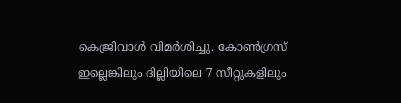കെജ്രിവാള്‍ വിമര്‍ശിച്ചു. കോണ്‍ഗ്രസ് ഇല്ലെങ്കിലും ദില്ലിയിലെ 7 സീറ്റുകളിലും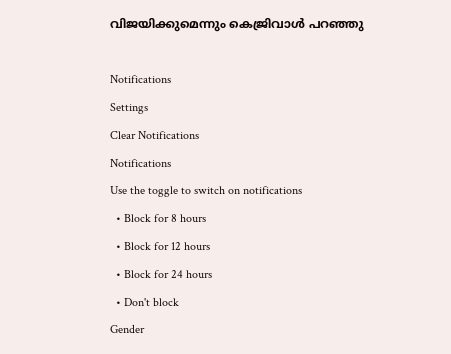വിജയിക്കുമെന്നും കെജ്രിവാള്‍ പറഞ്ഞു

Notifications
Settings
Clear Notifications
Notifications
Use the toggle to switch on notifications
  • Block for 8 hours
  • Block for 12 hours
  • Block for 24 hours
  • Don't block
Gender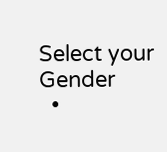Select your Gender
  •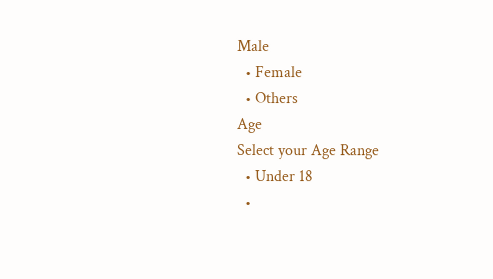Male
  • Female
  • Others
Age
Select your Age Range
  • Under 18
  •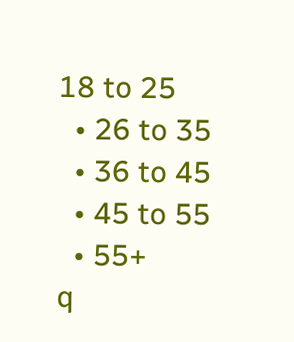18 to 25
  • 26 to 35
  • 36 to 45
  • 45 to 55
  • 55+
q